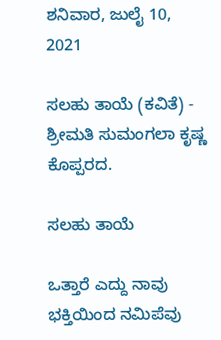ಶನಿವಾರ, ಜುಲೈ 10, 2021

ಸಲಹು ತಾಯೆ (ಕವಿತೆ) - ಶ್ರೀಮತಿ ಸುಮಂಗಲಾ ಕೃಷ್ಣ ಕೊಪ್ಪರದ.

ಸಲಹು ತಾಯೆ

ಒತ್ತಾರೆ ಎದ್ದು ನಾವು ಭಕ್ತಿಯಿಂದ ನಮಿಪೆವು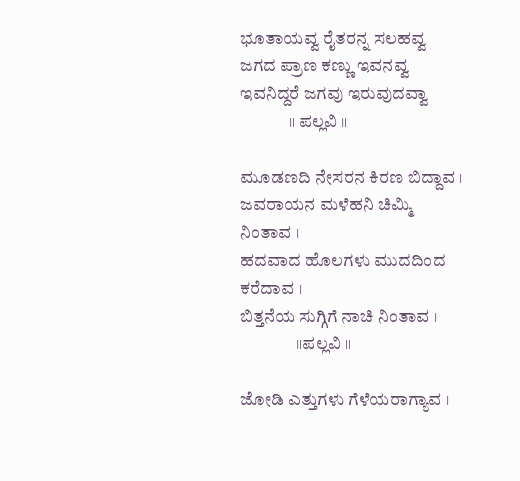ಭೂತಾಯವ್ವ ರೈತರನ್ನ ಸಲಹವ್ವ
ಜಗದ ಪ್ರಾಣ ಕಣ್ಣು ಇವನವ್ವ
ಇವನಿದ್ದರೆ ಜಗವು ಇರುವುದವ್ವಾ
              ॥ ಪಲ್ಲವಿ ॥

ಮೂಡಣದಿ ನೇಸರನ ಕಿರಣ ಬಿದ್ದಾವ ।
ಜವರಾಯನ ಮಳೆಹನಿ ಚಿಮ್ಮಿ ನಿಂತಾವ ।
ಹದವಾದ ಹೊಲಗಳು ಮುದದಿಂದ ಕರೆದಾವ ।
ಬಿತ್ತನೆಯ ಸುಗ್ಗಿಗೆ ನಾಚಿ ನಿಂತಾವ ।
                ॥ಪಲ್ಲವಿ ॥

ಜೋಡಿ ಎತ್ತುಗಳು ಗೆಳೆಯರಾಗ್ಯಾವ ।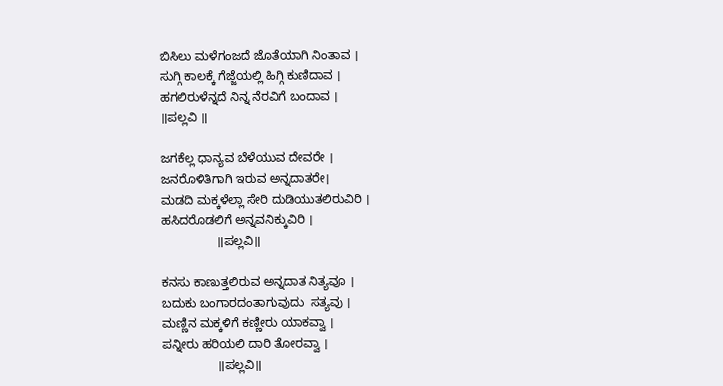ಬಿಸಿಲು ಮಳೆಗಂಜದೆ ಜೊತೆಯಾಗಿ ನಿಂತಾವ ।
ಸುಗ್ಗಿ ಕಾಲಕ್ಕೆ ಗೆಜ್ಜೆಯಲ್ಲಿ ಹಿಗ್ಗಿ ಕುಣಿದಾವ ।
ಹಗಲಿರುಳೆನ್ನದೆ ನಿನ್ನ ನೆರವಿಗೆ ಬಂದಾವ ।
॥ಪಲ್ಲವಿ ॥

ಜಗಕೆಲ್ಲ ಧಾನ್ಯವ ಬೆಳೆಯುವ ದೇವರೇ ।
ಜನರೊಳಿತಿಗಾಗಿ ಇರುವ ಅನ್ನದಾತರೇ।
ಮಡದಿ ಮಕ್ಕಳೆಲ್ಲಾ ಸೇರಿ ದುಡಿಯುತಲಿರುವಿರಿ ।
ಹಸಿದರೊಡಲಿಗೆ ಅನ್ನವನಿಕ್ಕುವಿರಿ ।
                ॥ಪಲ್ಲವಿ॥

ಕನಸು ಕಾಣುತ್ತಲಿರುವ ಅನ್ನದಾತ ನಿತ್ಯವೂ ।
ಬದುಕು ಬಂಗಾರದಂತಾಗುವುದು  ಸತ್ಯವು ।
ಮಣ್ಣಿನ ಮಕ್ಕಳಿಗೆ ಕಣ್ಣೀರು ಯಾಕವ್ವಾ ।
ಪನ್ನೀರು ಹರಿಯಲಿ ದಾರಿ ತೋರವ್ವಾ ।
                ॥ಪಲ್ಲವಿ॥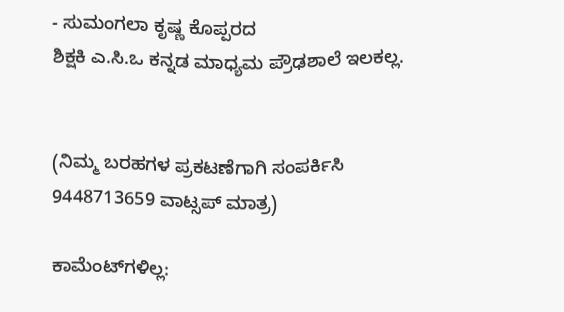- ಸುಮಂಗಲಾ ಕೃಷ್ಣ ಕೊಪ್ಪರದ
ಶಿಕ್ಷಕಿ ಎ.ಸಿ.ಒ ಕನ್ನಡ ಮಾಧ್ಯಮ ಪ್ರೌಢಶಾಲೆ ಇಲಕಲ್ಲ.


(ನಿಮ್ಮ ಬರಹಗಳ ಪ್ರಕಟಣೆಗಾಗಿ ಸಂಪರ್ಕಿಸಿ 9448713659 ವಾಟ್ಸಪ್ ಮಾತ್ರ)

ಕಾಮೆಂಟ್‌ಗಳಿಲ್ಲ: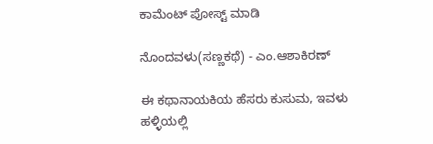ಕಾಮೆಂಟ್‌‌ ಪೋಸ್ಟ್‌ ಮಾಡಿ

ನೊಂದವಳು(ಸಣ್ಣಕಥೆ) - ಎಂ.ಆಶಾಕಿರಣ್

ಈ ಕಥಾನಾಯಕಿಯ ಹೆಸರು ಕುಸುಮ, ಇವಳು ಹಳ್ಳಿಯಲ್ಲಿ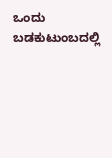ಒಂದು ಬಡಕುಟುಂಬದಲ್ಲಿ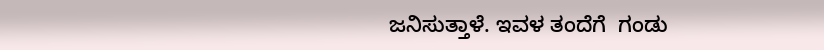ಜನಿಸುತ್ತಾಳೆ. ಇವಳ ತಂದೆಗೆ  ಗಂಡು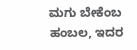ಮಗು ಬೇಕೆಂಬ ಹಂಬಲ, ಇದರ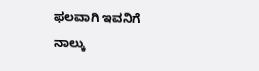ಫಲವಾಗಿ ಇವನಿಗೆ ನಾಲ್ಕು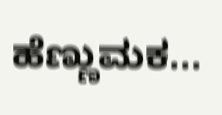ಹೆಣ್ಣುಮಕ...